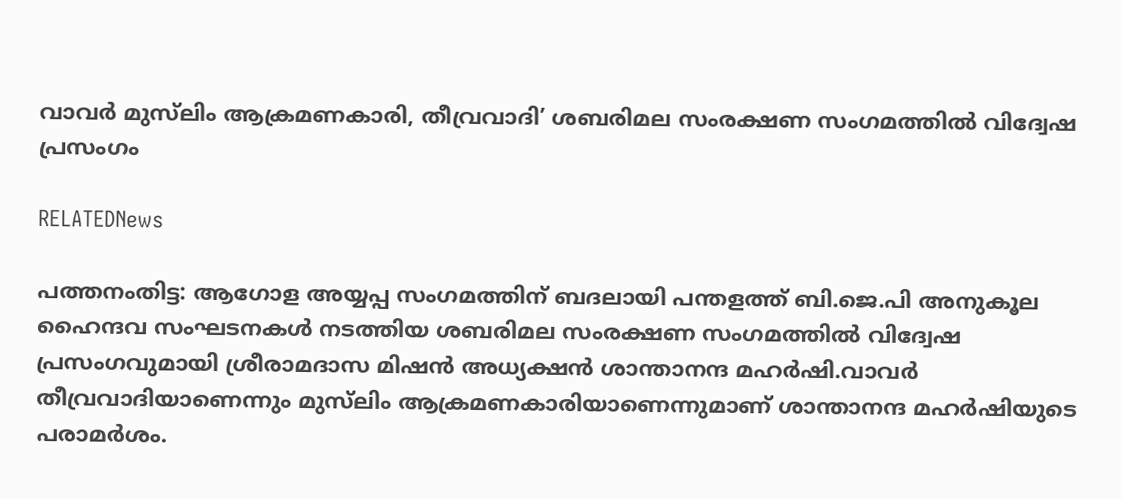വാവർ മുസ്‌ലിം ആക്രമണകാരി, തീവ്രവാദി’ ശബരിമല സംരക്ഷണ സംഗമത്തിൽ വിദ്വേഷ പ്രസംഗം

RELATEDNews

പത്തനംതിട്ട: ആഗോള അയ്യപ്പ സംഗമത്തിന് ബദലായി പന്തളത്ത് ബി.ജെ.പി അനുകൂല ഹൈന്ദവ സംഘടനകൾ നടത്തിയ ശബരിമല സംരക്ഷണ സംഗമത്തിൽ വിദ്വേഷ പ്രസംഗവുമായി ശ്രീരാമദാസ മിഷൻ അധ്യക്ഷൻ ശാന്താനന്ദ മഹർഷി.വാവർ തീവ്രവാദിയാണെന്നും മുസ്‌ലിം ആക്രമണകാരിയാണെന്നുമാണ് ശാന്താനന്ദ മഹർഷിയുടെ പരാമർശം.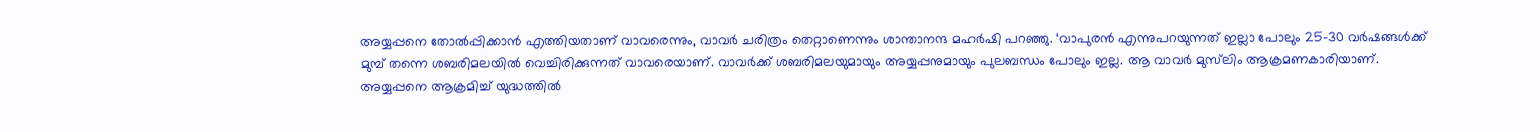അയ്യപ്പനെ തോൽപ്പിക്കാൻ എത്തിയതാണ് വാവരെന്നും, വാവർ ചരിത്രം തെറ്റാണെന്നും ശാന്താനന്ദ മഹർഷി പറഞ്ഞു. ‘വാപുരൻ എന്നുപറയുന്നത് ഇല്ലാ പോലും 25-30 വർഷങ്ങൾക്ക് മുമ്പ് തന്നെ ശബരിമലയിൽ വെച്ചിരിക്കുന്നത് വാവരെയാണ്. വാവർക്ക് ശബരിമലയുമായും അയ്യപ്പനുമായും പുലബന്ധം പോലും ഇല്ല. ആ വാവർ മുസ്‌ലിം ആക്രമണകാരിയാണ്. അയ്യപ്പനെ ആക്രമിച്ച് യുദ്ധത്തിൽ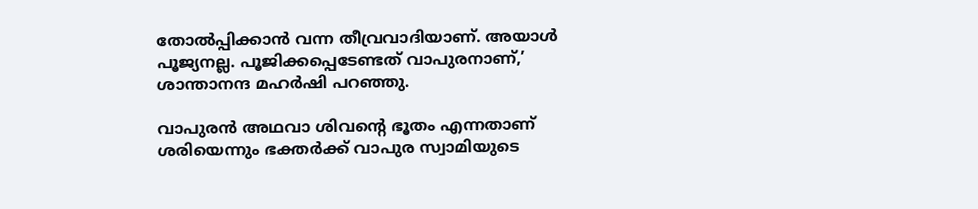തോൽപ്പിക്കാൻ വന്ന തീവ്രവാദിയാണ്. അയാൾ പൂജ്യനല്ല. പൂജിക്കപ്പെടേണ്ടത് വാപുരനാണ്,’ ശാന്താനന്ദ മഹർഷി പറഞ്ഞു.

വാപുരൻ അഥവാ ശിവന്റെ ഭൂതം എന്നതാണ് ശരിയെന്നും ഭക്തർക്ക് വാപുര സ്വാമിയുടെ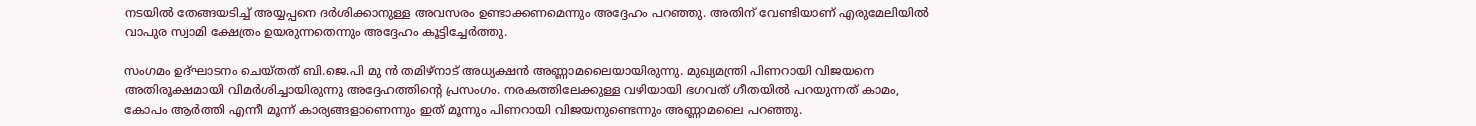നടയിൽ തേങ്ങയടിച്ച് അയ്യപ്പനെ ദർശിക്കാനുള്ള അവസരം ഉണ്ടാക്കണമെന്നും അദ്ദേഹം പറഞ്ഞു. അതിന് വേണ്ടിയാണ് എരുമേലിയിൽ വാപുര സ്വാമി ക്ഷേത്രം ഉയരുന്നതെന്നും അദ്ദേഹം കൂട്ടിച്ചേർത്തു.

സംഗമം ഉദ്ഘാടനം ചെയ്തത് ബി.ജെ.പി മു ൻ തമിഴ്‌നാട് അധ്യക്ഷൻ അണ്ണാമലൈയായിരുന്നു. മുഖ്യമന്ത്രി പിണറായി വിജയനെ അതിരൂക്ഷമായി വിമർശിച്ചായിരുന്നു അദ്ദേഹത്തിന്റെ പ്രസംഗം. നരകത്തിലേക്കുള്ള വഴിയായി ഭഗവത് ഗീതയിൽ പറയുന്നത് കാമം, കോപം ആർത്തി എന്നീ മൂന്ന് കാര്യങ്ങളാണെന്നും ഇത് മൂന്നും പിണറായി വിജയനുണ്ടെന്നും അണ്ണാമലൈ പറഞ്ഞു.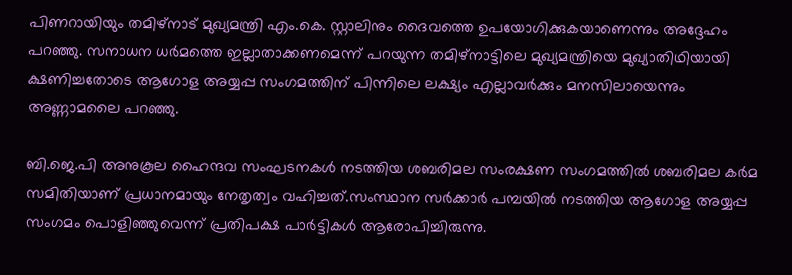പിണറായിയും തമിഴ്‌നാട് മുഖ്യമന്ത്രി എം.കെ. സ്റ്റാലിനും ദൈവത്തെ ഉപയോഗിക്കുകയാണെന്നും അദ്ദേഹം പറഞ്ഞു. സനാധന ധർമത്തെ ഇല്ലാതാക്കണമെന്ന് പറയുന്ന തമിഴ്‌നാട്ടിലെ മുഖ്യമന്ത്രിയെ മുഖ്യാതിഥിയായി ക്ഷണിച്ചതോടെ ആഗോള അയ്യപ്പ സംഗമത്തിന് പിന്നിലെ ലക്ഷ്യം എല്ലാവർക്കും മനസിലായെന്നും അണ്ണാമലൈ പറഞ്ഞു.

ബി.ജെ.പി അനുകൂല ഹൈന്ദവ സംഘടനകൾ നടത്തിയ ശബരിമല സംരക്ഷണ സംഗമത്തിൽ ശബരിമല കർമ സമിതിയാണ് പ്രധാനമായും നേതൃത്വം വഹിച്ചത്.സംസ്ഥാന സർക്കാർ പമ്പയിൽ നടത്തിയ ആഗോള അയ്യപ്പ സംഗമം പൊളിഞ്ഞുവെന്ന് പ്രതിപക്ഷ പാർട്ടികൾ ആരോപിച്ചിരുന്നു.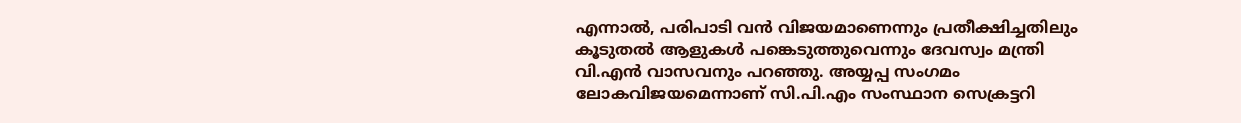എന്നാൽ, പരിപാടി വൻ വിജയമാണെന്നും പ്രതീക്ഷിച്ചതിലും കൂടുതൽ ആളുകൾ പങ്കെടുത്തുവെന്നും ദേവസ്വം മന്ത്രി വി.എൻ വാസവനും പറഞ്ഞു. അയ്യപ്പ സംഗമം ലോകവിജയമെന്നാണ് സി.പി.എം സംസ്ഥാന സെക്രട്ടറി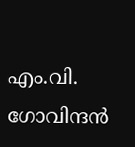എം.വി. ഗോവിന്ദൻ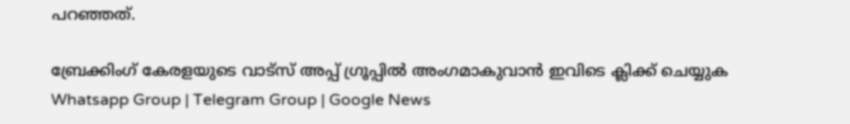പറഞ്ഞത്.

ബ്രേക്കിംഗ് കേരളയുടെ വാട്സ് അപ്പ് ഗ്രൂപ്പിൽ അംഗമാകുവാൻ ഇവിടെ ക്ലിക്ക് ചെയ്യുക Whatsapp Group | Telegram Group | Google News